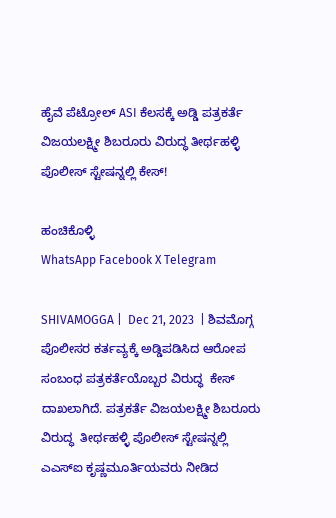ಹೈವೆ ಪೆಟ್ರೋಲ್ ASI ಕೆಲಸಕ್ಕೆ ಅಡ್ಡಿ ಪತ್ರಕರ್ತೆ ವಿಜಯಲಕ್ಷ್ಮೀ ಶಿಬರೂರು ವಿರುದ್ಧ ತೀರ್ಥಹಳ್ಳಿ ಪೊಲೀಸ್ ಸ್ಟೇಷನ್ನಲ್ಲಿ ಕೇಸ್!

ಹಂಚಿಕೊಳ್ಳಿ
WhatsApp Facebook X Telegram

SHIVAMOGGA |  Dec 21, 2023  | ಶಿವಮೊಗ್ಗ ಪೊಲೀಸರ ಕರ್ತವ್ಯಕ್ಕೆ ಅಡ್ಡಿಪಡಿಸಿದ ಆರೋಪ ಸಂಬಂಧ ಪತ್ರಕರ್ತೆಯೊಬ್ಬರ ವಿರುದ್ಧ  ಕೇಸ್ ದಾಖಲಾಗಿದೆ. ಪತ್ರಕರ್ತೆ ವಿಜಯಲಕ್ಷ್ಮೀ ಶಿಬರೂರು ವಿರುದ್ಧ  ತೀರ್ಥಹಳ್ಳಿ ಪೊಲೀಸ್ ಸ್ಟೇಷನ್ನಲ್ಲಿ ಎಎಸ್ಐ ಕೃಷ್ಣಮೂರ್ತಿಯವರು ನೀಡಿದ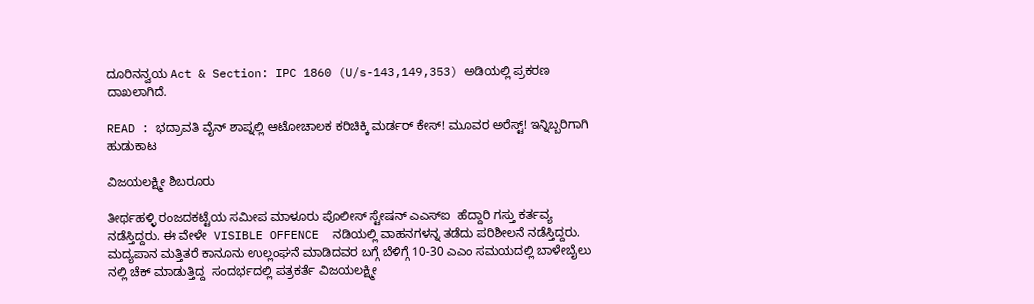ದೂರಿನನ್ವಯ Act & Section: IPC 1860 (U/s-143,149,353) ಅಡಿಯಲ್ಲಿ ಪ್ರಕರಣ ದಾಖಲಾಗಿದೆ.

READ : ಭದ್ರಾವತಿ ವೈನ್ ಶಾಪ್ನಲ್ಲಿ ಆಟೋಚಾಲಕ ಕರಿಚಿಕ್ಕಿ ಮರ್ಡರ್ ಕೇಸ್! ಮೂವರ ಅರೆಸ್ಟ್! ಇನ್ನಿಬ್ಬರಿಗಾಗಿ ಹುಡುಕಾಟ

ವಿಜಯಲಕ್ಷ್ಮೀ ಶಿಬರೂರು

ತೀರ್ಥಹಳ್ಳಿ ರಂಜದಕಟ್ಟೆಯ ಸಮೀಪ ಮಾಳೂರು ಪೊಲೀಸ್ ಸ್ಟೇಷನ್ ಎಎಸ್ಐ  ಹೆದ್ದಾರಿ ಗಸ್ತು ಕರ್ತವ್ಯ ನಡೆಸ್ತಿದ್ದರು. ಈ ವೇಳೇ  VISIBLE OFFENCE  ನಡಿಯಲ್ಲಿ ವಾಹನಗಳನ್ನ ತಡೆದು ಪರಿಶೀಲನೆ ನಡೆಸ್ತಿದ್ದರು. ಮದ್ಯಪಾನ ಮತ್ತಿತರೆ ಕಾನೂನು ಉಲ್ಲಂಘನೆ ಮಾಡಿದವರ ಬಗ್ಗೆ ಬೆಳಿಗ್ಗೆ 10-30 ಎಎಂ ಸಮಯದಲ್ಲಿ ಬಾಳೇಬೈಲು ನಲ್ಲಿ ಚೆಕ್ ಮಾಡುತ್ತಿದ್ದ  ಸಂದರ್ಭದಲ್ಲಿ ಪತ್ರಕರ್ತೆ ವಿಜಯಲಕ್ಷ್ಮೀ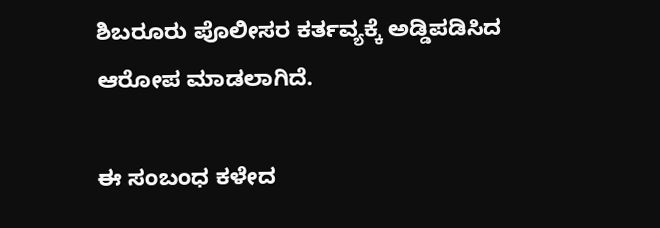ಶಿಬರೂರು ಪೊಲೀಸರ ಕರ್ತವ್ಯಕ್ಕೆ ಅಡ್ಡಿಪಡಿಸಿದ ಆರೋಪ ಮಾಡಲಾಗಿದೆ.

ಈ ಸಂಬಂಧ ಕಳೇದ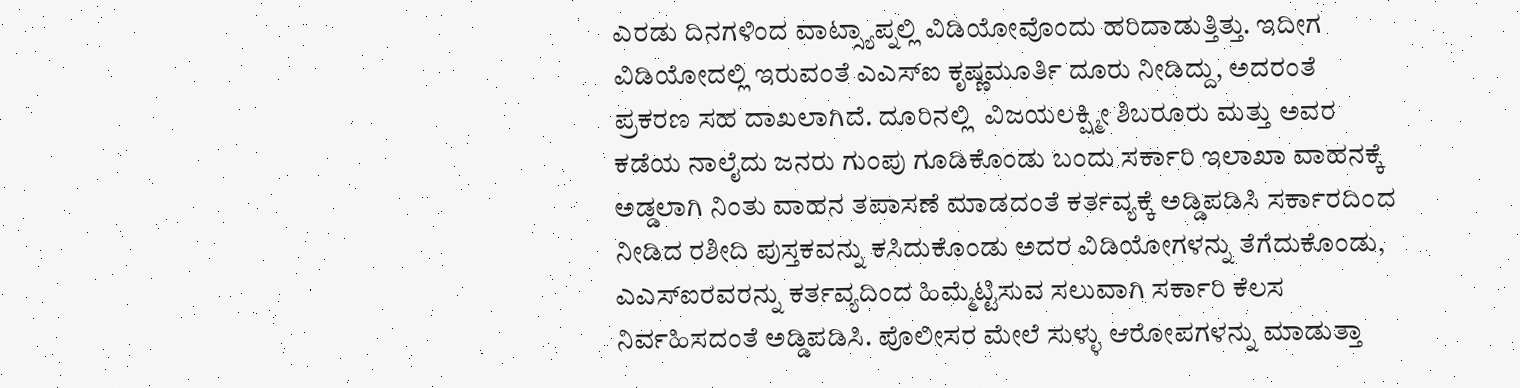ಎರಡು ದಿನಗಳಿಂದ ವಾಟ್ಸ್ಯಾಪ್ನಲ್ಲಿ ವಿಡಿಯೋವೊಂದು ಹರಿದಾಡುತ್ತಿತ್ತು. ಇದೀಗ ವಿಡಿಯೋದಲ್ಲಿ ಇರುವಂತೆ ಎಎಸ್ಐ ಕೃಷ್ಣಮೂರ್ತಿ ದೂರು ನೀಡಿದ್ದು, ಅದರಂತೆ ಪ್ರಕರಣ ಸಹ ದಾಖಲಾಗಿದೆ. ದೂರಿನಲ್ಲಿ  ವಿಜಯಲಕ್ಷ್ಮೀ ಶಿಬರೂರು ಮತ್ತು ಅವರ ಕಡೆಯ ನಾಲೈದು ಜನರು ಗುಂಪು ಗೂಡಿಕೊಂಡು ಬಂದು ಸರ್ಕಾರಿ ಇಲಾಖಾ ವಾಹನಕ್ಕೆ ಅಡ್ಡಲಾಗಿ ನಿಂತು ವಾಹನ ತಪಾಸಣೆ ಮಾಡದಂತೆ ಕರ್ತವ್ಯಕ್ಕೆ ಅಡ್ಡಿಪಡಿಸಿ ಸರ್ಕಾರದಿಂದ ನೀಡಿದ ರಶೀದಿ ಪುಸ್ತಕವನ್ನು ಕಸಿದುಕೊಂಡು ಅದರ ವಿಡಿಯೋಗಳನ್ನು ತೆಗೆದುಕೊಂಡು, ಎಎಸ್ಐರವರನ್ನು ಕರ್ತವ್ಯದಿಂದ ಹಿಮ್ಮೆಟ್ಟಿಸುವ ಸಲುವಾಗಿ ಸರ್ಕಾರಿ ಕೆಲಸ ನಿರ್ವಹಿಸದಂತೆ ಅಡ್ಡಿಪಡಿಸಿ. ಪೊಲೀಸರ ಮೇಲೆ ಸುಳ್ಳು ಆರೋಪಗಳನ್ನು ಮಾಡುತ್ತಾ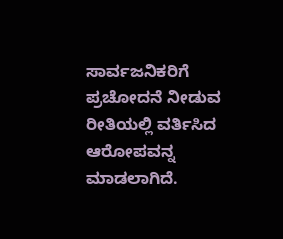ಸಾರ್ವಜನಿಕರಿಗೆ ಪ್ರಚೋದನೆ ನೀಡುವ ರೀತಿಯಲ್ಲಿ ವರ್ತಿಸಿದ ಆರೋಪವನ್ನ ಮಾಡಲಾಗಿದೆ.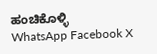ಹಂಚಿಕೊಳ್ಳಿ
WhatsApp Facebook X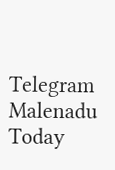Telegram
Malenadu Today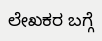ಲೇಖಕರ ಬಗ್ಗೆ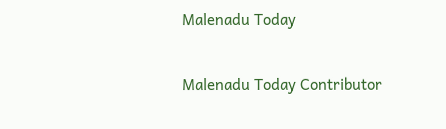Malenadu Today

Malenadu Today Contributor